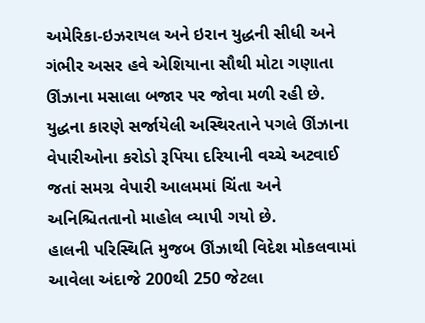અમેરિકા-ઇઝરાયલ અને ઇરાન યુદ્ધની સીધી અને ગંભીર અસર હવે એશિયાના સૌથી મોટા ગણાતા ઊંઝાના મસાલા બજાર પર જોવા મળી રહી છે. યુદ્ધના કારણે સર્જાયેલી અસ્થિરતાને પગલે ઊંઝાના વેપારીઓના કરોડો રૂપિયા દરિયાની વચ્ચે અટવાઈ જતાં સમગ્ર વેપારી આલમમાં ચિંતા અને અનિશ્ચિતતાનો માહોલ વ્યાપી ગયો છે.
હાલની પરિસ્થિતિ મુજબ ઊંઝાથી વિદેશ મોકલવામાં આવેલા અંદાજે 200થી 250 જેટલા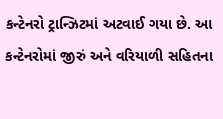કન્ટેનરો ટ્રાન્ઝિટમાં અટવાઈ ગયા છે. આ કન્ટેનરોમાં જીરું અને વરિયાળી સહિતના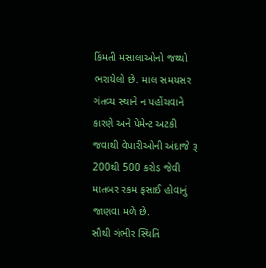કિંમતી મસાલાઓનો જથ્થો ભરાયેલો છે. માલ સમયસર ગંતવ્ય સ્થાને ન પહોંચવાને કારણે અને પેમેન્ટ અટકી જવાથી વેપારીઓની અંદાજે રૂ 200થી 500 કરોડ જેવી માતબર રકમ ફસાઈ હોવાનું જાણવા મળે છે.
સૌથી ગંભીર સ્થિતિ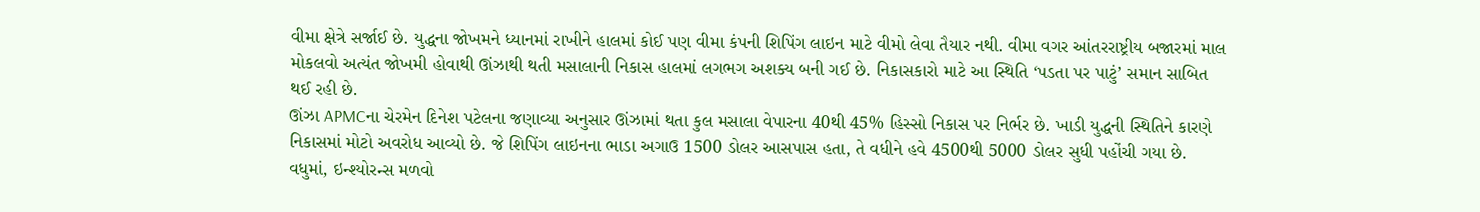વીમા ક્ષેત્રે સર્જાઈ છે. યુદ્ધના જોખમને ધ્યાનમાં રાખીને હાલમાં કોઈ પણ વીમા કંપની શિપિંગ લાઇન માટે વીમો લેવા તૈયાર નથી. વીમા વગર આંતરરાષ્ટ્રીય બજારમાં માલ મોકલવો અત્યંત જોખમી હોવાથી ઊંઝાથી થતી મસાલાની નિકાસ હાલમાં લગભગ અશક્ય બની ગઈ છે. નિકાસકારો માટે આ સ્થિતિ ‘પડતા પર પાટું’ સમાન સાબિત થઈ રહી છે.
ઊંઝા APMCના ચેરમેન દિનેશ પટેલના જણાવ્યા અનુસાર ઊંઝામાં થતા કુલ મસાલા વેપારના 40થી 45% હિસ્સો નિકાસ પર નિર્ભર છે. ખાડી યુદ્ધની સ્થિતિને કારણે નિકાસમાં મોટો અવરોધ આવ્યો છે. જે શિપિંગ લાઇનના ભાડા અગાઉ 1500 ડોલર આસપાસ હતા, તે વધીને હવે 4500થી 5000 ડોલર સુધી પહોંચી ગયા છે. વધુમાં, ઇન્શ્યોરન્સ મળવો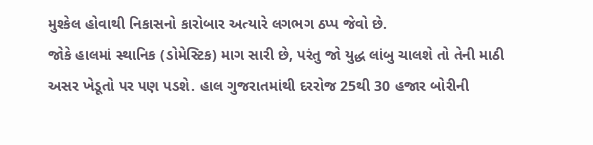મુશ્કેલ હોવાથી નિકાસનો કારોબાર અત્યારે લગભગ ઠપ્પ જેવો છે.
જોકે હાલમાં સ્થાનિક (ડોમેસ્ટિક) માગ સારી છે, પરંતુ જો યુદ્ધ લાંબુ ચાલશે તો તેની માઠી અસર ખેડૂતો પર પણ પડશે. હાલ ગુજરાતમાંથી દરરોજ 25થી 30 હજાર બોરીની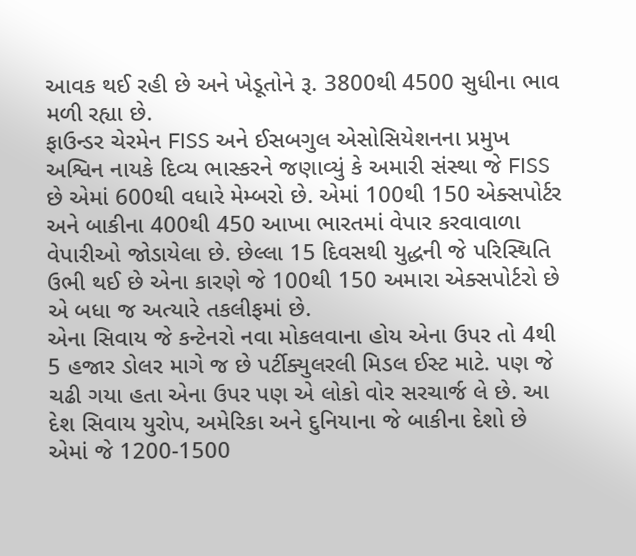આવક થઈ રહી છે અને ખેડૂતોને રૂ. 3800થી 4500 સુધીના ભાવ મળી રહ્યા છે.
ફાઉન્ડર ચેરમેન FISS અને ઈસબગુલ એસોસિયેશનના પ્રમુખ અશ્વિન નાયકે દિવ્ય ભાસ્કરને જણાવ્યું કે અમારી સંસ્થા જે FISS છે એમાં 600થી વધારે મેમ્બરો છે. એમાં 100થી 150 એક્સપોર્ટર અને બાકીના 400થી 450 આખા ભારતમાં વેપાર કરવાવાળા વેપારીઓ જોડાયેલા છે. છેલ્લા 15 દિવસથી યુદ્ધની જે પરિસ્થિતિ ઉભી થઈ છે એના કારણે જે 100થી 150 અમારા એક્સપોર્ટરો છે એ બધા જ અત્યારે તકલીફમાં છે.
એના સિવાય જે કન્ટેનરો નવા મોકલવાના હોય એના ઉપર તો 4થી 5 હજાર ડોલર માગે જ છે પર્ટીક્યુલરલી મિડલ ઈસ્ટ માટે. પણ જે ચઢી ગયા હતા એના ઉપર પણ એ લોકો વોર સરચાર્જ લે છે. આ દેશ સિવાય યુરોપ, અમેરિકા અને દુનિયાના જે બાકીના દેશો છે એમાં જે 1200-1500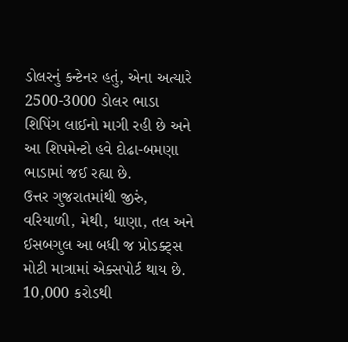ડોલરનું કન્ટેનર હતું, એના અત્યારે 2500-3000 ડોલર ભાડા શિપિંગ લાઈનો માગી રહી છે અને આ શિપમેન્ટો હવે દોઢા-બમણા ભાડામાં જઈ રહ્યા છે.
ઉત્તર ગુજરાતમાંથી જીરું, વરિયાળી, મેથી, ધાણા, તલ અને ઈસબગુલ આ બધી જ પ્રોડક્ટ્સ મોટી માત્રામાં એક્સપોર્ટ થાય છે. 10,000 કરોડથી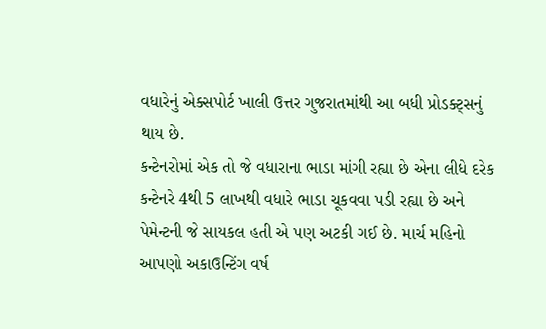વધારેનું એક્સપોર્ટ ખાલી ઉત્તર ગુજરાતમાંથી આ બધી પ્રોડક્ટ્સનું થાય છે.
કન્ટેનરોમાં એક તો જે વધારાના ભાડા માંગી રહ્યા છે એના લીધે દરેક કન્ટેનરે 4થી 5 લાખથી વધારે ભાડા ચૂકવવા પડી રહ્યા છે અને પેમેન્ટની જે સાયકલ હતી એ પણ અટકી ગઈ છે. માર્ચ મહિનો આપણો અકાઉન્ટિંગ વર્ષ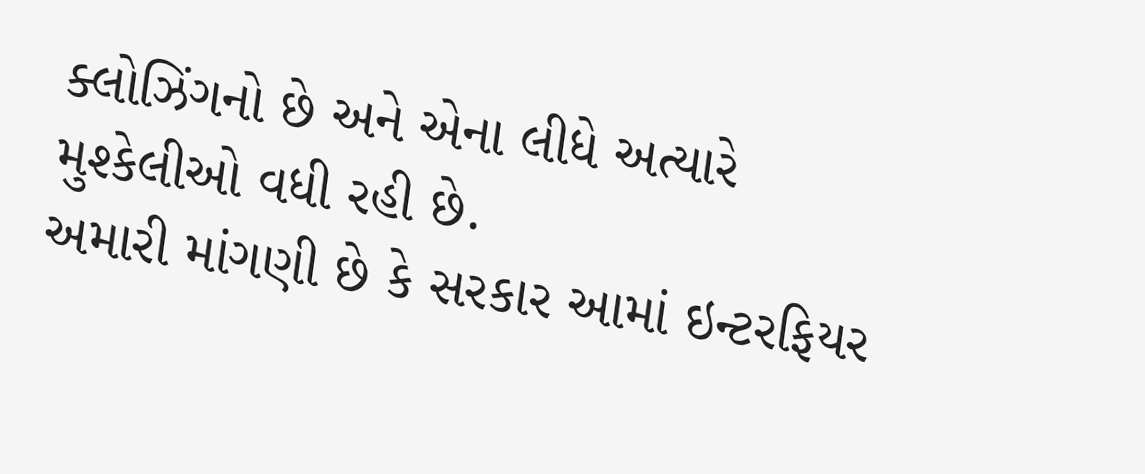ક્લોઝિંગનો છે અને એના લીધે અત્યારે મુશ્કેલીઓ વધી રહી છે.
અમારી માંગણી છે કે સરકાર આમાં ઇન્ટરફિયર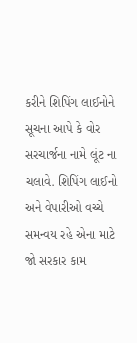કરીને શિપિંગ લાઈનોને સૂચના આપે કે વોર સરચાર્જના નામે લૂંટ ના ચલાવે. શિપિંગ લાઈનો અને વેપારીઓ વચ્ચે સમન્વય રહે એના માટે જો સરકાર કામ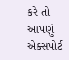કરે તો આપણું એક્સપોર્ટ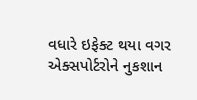વધારે ઇફેક્ટ થયા વગર એક્સપોર્ટરોને નુકશાન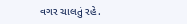વગર ચાલતું રહે.